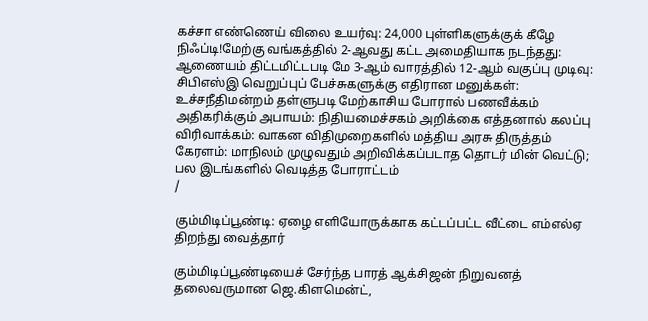கச்சா எண்ணெய் விலை உயர்வு: 24,000 புள்ளிகளுக்குக் கீழே நிஃப்டி!மேற்கு வங்கத்தில் 2-ஆவது கட்ட அமைதியாக நடந்தது: ஆணையம் திட்டமிட்டபடி மே 3-ஆம் வாரத்தில் 12-ஆம் வகுப்பு முடிவு: சிபிஎஸ்இ வெறுப்புப் பேச்சுகளுக்கு எதிரான மனுக்கள்: உச்சநீதிமன்றம் தள்ளுபடி மேற்காசிய போரால் பணவீக்கம் அதிகரிக்கும் அபாயம்: நிதியமைச்சகம் அறிக்கை எத்தனால் கலப்பு விரிவாக்கம்: வாகன விதிமுறைகளில் மத்திய அரசு திருத்தம் கேரளம்: மாநிலம் முழுவதும் அறிவிக்கப்படாத தொடர் மின் வெட்டு; பல இடங்களில் வெடித்த போராட்டம்
/

கும்மிடிப்பூண்டி: ஏழை எளியோருக்காக கட்டப்பட்ட வீட்டை எம்எல்ஏ திறந்து வைத்தார்

கும்மிடிப்பூண்டியைச் சேர்ந்த பாரத் ஆக்சிஜன் நிறுவனத் தலைவருமான ஜெ.கிளமென்ட்,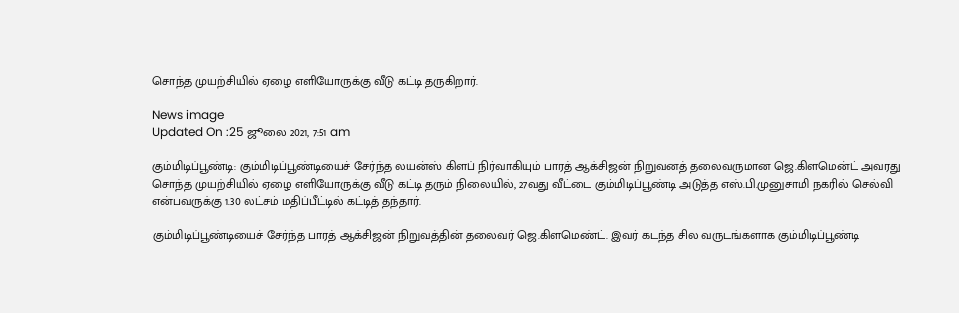சொந்த முயற்சியில் ஏழை எளியோருக்கு வீடு கட்டி தருகிறார்.

News image
Updated On :25 ஜூலை 2021, 7:51 am

கும்மிடிப்பூண்டி: கும்மிடிப்பூண்டியைச் சேர்ந்த லயன்ஸ் கிளப் நிர்வாகியும் பாரத் ஆக்சிஜன் நிறுவனத் தலைவருமான ஜெ.கிளமென்ட் அவரது சொந்த முயற்சியில் ஏழை எளியோருக்கு வீடு கட்டி தரும் நிலையில், 27வது வீட்டை கும்மிடிப்பூண்டி அடுத்த எஸ்.பி.முனுசாமி நகரில் செல்வி என்பவருக்கு 1.30 லட்சம் மதிப்பீட்டில் கட்டித் தந்தார்.

கும்மிடிப்பூண்டியைச் சேர்ந்த பாரத் ஆக்சிஜன் நிறுவத்தின் தலைவர் ஜெ.கிளமெண்ட். இவர் கடந்த சில வருடங்களாக கும்மிடிப்பூண்டி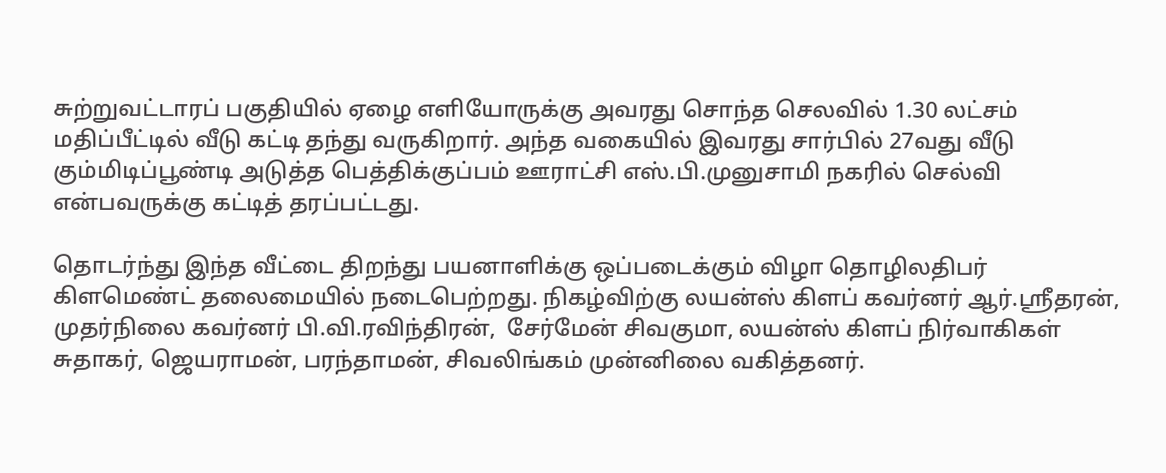சுற்றுவட்டாரப் பகுதியில் ஏழை எளியோருக்கு அவரது சொந்த செலவில் 1.30 லட்சம் மதிப்பீட்டில் வீடு கட்டி தந்து வருகிறார். அந்த வகையில் இவரது சார்பில் 27வது வீடு கும்மிடிப்பூண்டி அடுத்த பெத்திக்குப்பம் ஊராட்சி எஸ்.பி.முனுசாமி நகரில் செல்வி என்பவருக்கு கட்டித் தரப்பட்டது.

தொடர்ந்து இந்த வீட்டை திறந்து பயனாளிக்கு ஒப்படைக்கும் விழா தொழிலதிபர் கிளமெண்ட் தலைமையில் நடைபெற்றது. நிகழ்விற்கு லயன்ஸ் கிளப் கவர்னர் ஆர்.ஸ்ரீதரன், முதர்நிலை கவர்னர் பி.வி.ரவிந்திரன்,  சேர்மேன் சிவகுமா, லயன்ஸ் கிளப் நிர்வாகிகள் சுதாகர், ஜெயராமன், பரந்தாமன், சிவலிங்கம் முன்னிலை வகித்தனர்.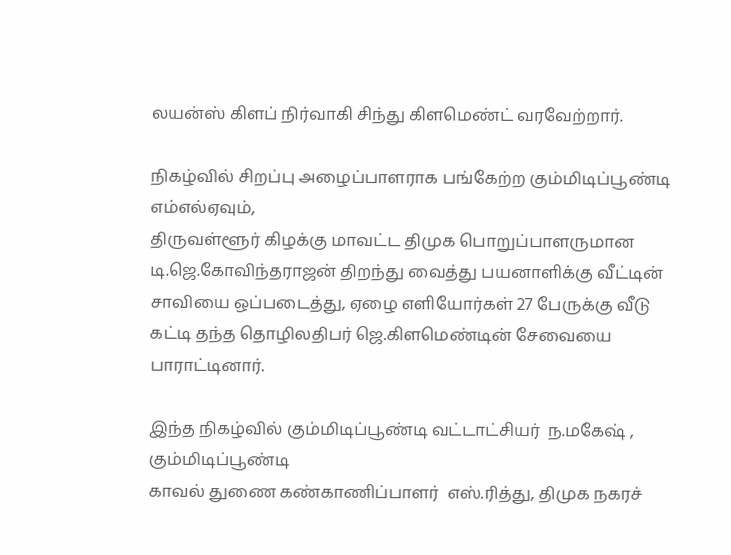லயன்ஸ் கிளப் நிர்வாகி சிந்து கிளமெண்ட் வரவேற்றார்.

நிகழ்வில் சிறப்பு அழைப்பாளராக பங்கேற்ற கும்மிடிப்பூண்டி எம்எல்ஏவும்,
திருவள்ளூர் கிழக்கு மாவட்ட திமுக பொறுப்பாளருமான டி.ஜெ.கோவிந்தராஜன் திறந்து வைத்து பயனாளிக்கு வீட்டின்  சாவியை ஒப்படைத்து, ஏழை எளியோர்கள் 27 பேருக்கு வீடு கட்டி தந்த தொழிலதிபர் ஜெ.கிளமெண்டின் சேவையை பாராட்டினார்.

இந்த நிகழ்வில் கும்மிடிப்பூண்டி வட்டாட்சியர்  ந.மகேஷ் , கும்மிடிப்பூண்டி
காவல் துணை கண்காணிப்பாளர்  எஸ்.ரித்து, திமுக நகரச்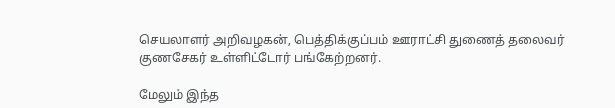செயலாளர் அறிவழகன், பெத்திக்குப்பம் ஊராட்சி துணைத் தலைவர் குணசேகர் உள்ளிட்டோர் பங்கேற்றனர்.

மேலும் இந்த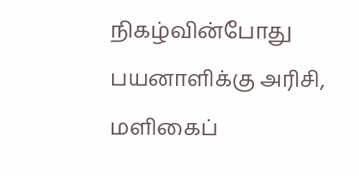நிகழ்வின்போது பயனாளிக்கு அரிசி, மளிகைப்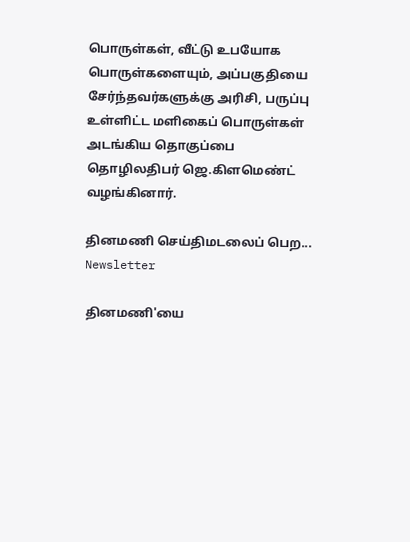பொருள்கள், வீட்டு உபயோக பொருள்களையும், அப்பகுதியை சேர்ந்தவர்களுக்கு அரிசி, பருப்பு உள்ளிட்ட மளிகைப் பொருள்கள் அடங்கிய தொகுப்பை தொழிலதிபர் ஜெ.கிளமெண்ட் வழங்கினார்.

தினமணி செய்திமடலைப் பெற... Newsletter

தினமணி'யை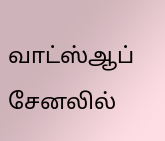வாட்ஸ்ஆப் சேனலில்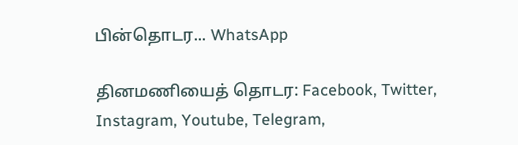பின்தொடர... WhatsApp

தினமணியைத் தொடர: Facebook, Twitter, Instagram, Youtube, Telegram,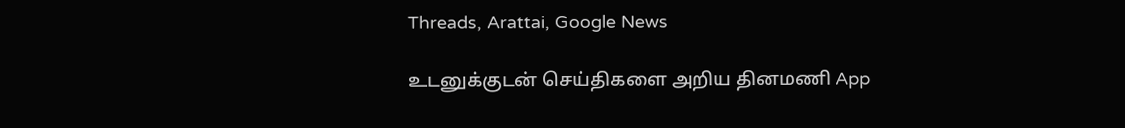Threads, Arattai, Google News

உடனுக்குடன் செய்திகளை அறிய தினமணி App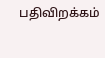பதிவிறக்கம்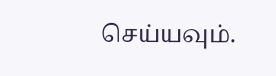செய்யவும்.